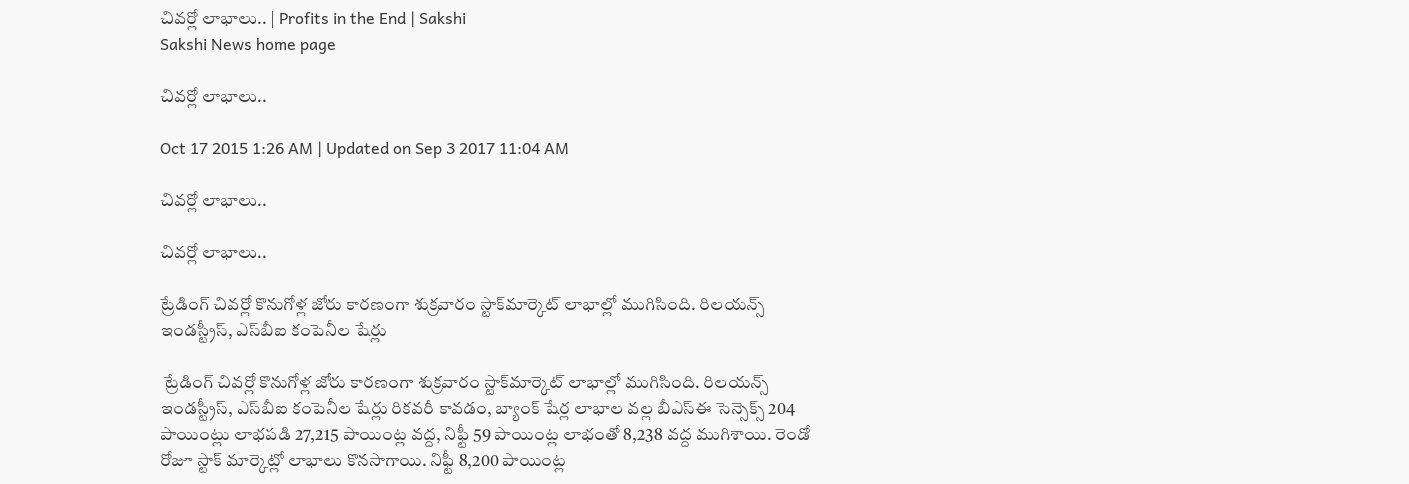చివర్లో లాభాలు.. | Profits in the End | Sakshi
Sakshi News home page

చివర్లో లాభాలు..

Oct 17 2015 1:26 AM | Updated on Sep 3 2017 11:04 AM

చివర్లో లాభాలు..

చివర్లో లాభాలు..

ట్రేడింగ్ చివర్లో కొనుగోళ్ల జోరు కారణంగా శుక్రవారం స్టాక్‌మార్కెట్ లాభాల్లో ముగిసింది. రిలయన్స్ ఇండస్ట్రీస్, ఎస్‌బీఐ కంపెనీల షేర్లు

 ట్రేడింగ్ చివర్లో కొనుగోళ్ల జోరు కారణంగా శుక్రవారం స్టాక్‌మార్కెట్ లాభాల్లో ముగిసింది. రిలయన్స్ ఇండస్ట్రీస్, ఎస్‌బీఐ కంపెనీల షేర్లు రికవరీ కావడం, బ్యాంక్ షేర్ల లాభాల వల్ల బీఎస్‌ఈ సెన్సెక్స్ 204 పాయింట్లు లాభపడి 27,215 పాయింట్ల వద్ద, నిఫ్టీ 59 పాయింట్ల లాభంతో 8,238 వద్ద ముగిశాయి. రెండో రోజూ స్టాక్ మార్కెట్లో లాభాలు కొనసాగాయి. నిఫ్టీ 8,200 పాయింట్ల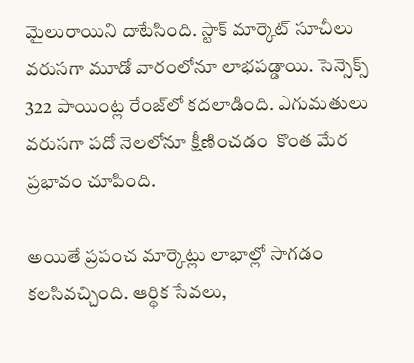మైలురాయిని దాటేసింది. స్టాక్ మార్కెట్ సూచీలు వరుసగా మూడో వారంలోనూ లాభపడ్డాయి. సెన్సెక్స్ 322 పాయింట్ల రేంజ్‌లో కదలాడింది. ఎగుమతులు వరుసగా పదో నెలలోనూ క్షీణించడం  కొంత మేర ప్రభావం చూపింది.

అయితే ప్రపంచ మార్కెట్లు లాభాల్లో సాగడం కలసివచ్చింది. ఆర్థిక సేవలు,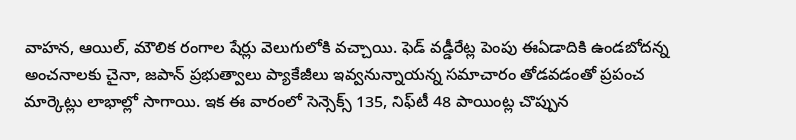వాహన, ఆయిల్, మౌలిక రంగాల షేర్లు వెలుగులోకి వచ్చాయి. ఫెడ్ వడ్డీరేట్ల పెంపు ఈఏడాదికి ఉండబోదన్న అంచనాలకు చైనా, జపాన్ ప్రభుత్వాలు ప్యాకేజీలు ఇవ్వనున్నాయన్న సమాచారం తోడవడంతో ప్రపంచ మార్కెట్లు లాభాల్లో సాగాయి. ఇక ఈ వారంలో సెన్సెక్స్ 135, నిఫ్‌టీ 48 పాయింట్ల చొప్పున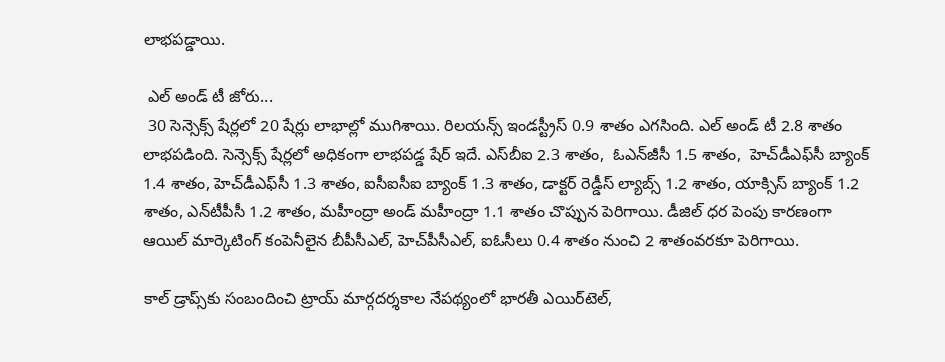లాభపడ్డాయి.

 ఎల్ అండ్ టీ జోరు...
 30 సెన్సెక్స్ షేర్లలో 20 షేర్లు లాభాల్లో ముగిశాయి. రిలయన్స్ ఇండస్ట్రీస్ 0.9 శాతం ఎగసింది. ఎల్ అండ్ టీ 2.8 శాతం లాభపడింది. సెన్సెక్స్ షేర్లలో అధికంగా లాభపడ్డ షేర్ ఇదే. ఎస్‌బీఐ 2.3 శాతం,  ఓఎన్‌జీసీ 1.5 శాతం,  హెచ్‌డీఎఫ్‌సీ బ్యాంక్ 1.4 శాతం, హెచ్‌డీఎఫ్‌సీ 1.3 శాతం, ఐసీఐసీఐ బ్యాంక్ 1.3 శాతం, డాక్టర్ రెడ్డీస్ ల్యాబ్స్ 1.2 శాతం, యాక్సిస్ బ్యాంక్ 1.2 శాతం, ఎన్‌టీపీసీ 1.2 శాతం, మహీంద్రా అండ్ మహీంద్రా 1.1 శాతం చొప్పున పెరిగాయి. డీజిల్ ధర పెంపు కారణంగా ఆయిల్ మార్కెటింగ్ కంపెనీలైన బీపీసీఎల్, హెచ్‌పీసీఎల్, ఐఓసీలు 0.4 శాతం నుంచి 2 శాతంవరకూ పెరిగాయి.

కాల్ డ్రాప్స్‌కు సంబందించి ట్రాయ్ మార్గదర్శకాల నేపథ్యంలో భారతీ ఎయిర్‌టెల్,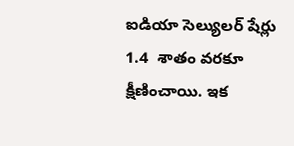ఐడియా సెల్యులర్ షేర్లు 1.4  శాతం వరకూ క్షీణించాయి. ఇక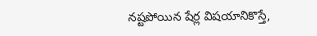నష్టపోయిన షేర్ల విషయానికొస్తే,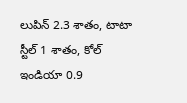లుపిన్ 2.3 శాతం, టాటా స్టీల్ 1 శాతం, కోల్ ఇండియా 0.9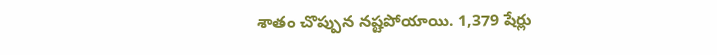శాతం చొప్పున నష్టపోయాయి. 1,379 షేర్లు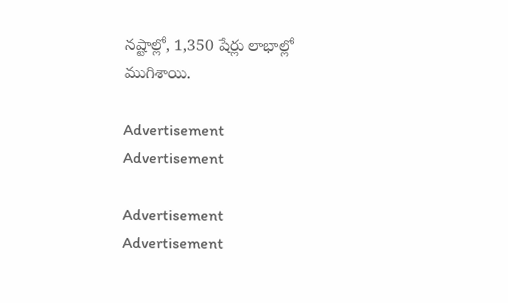నష్టాల్లో, 1,350 షేర్లు లాభాల్లో ముగిశాయి.

Advertisement
Advertisement

Advertisement
Advertisement